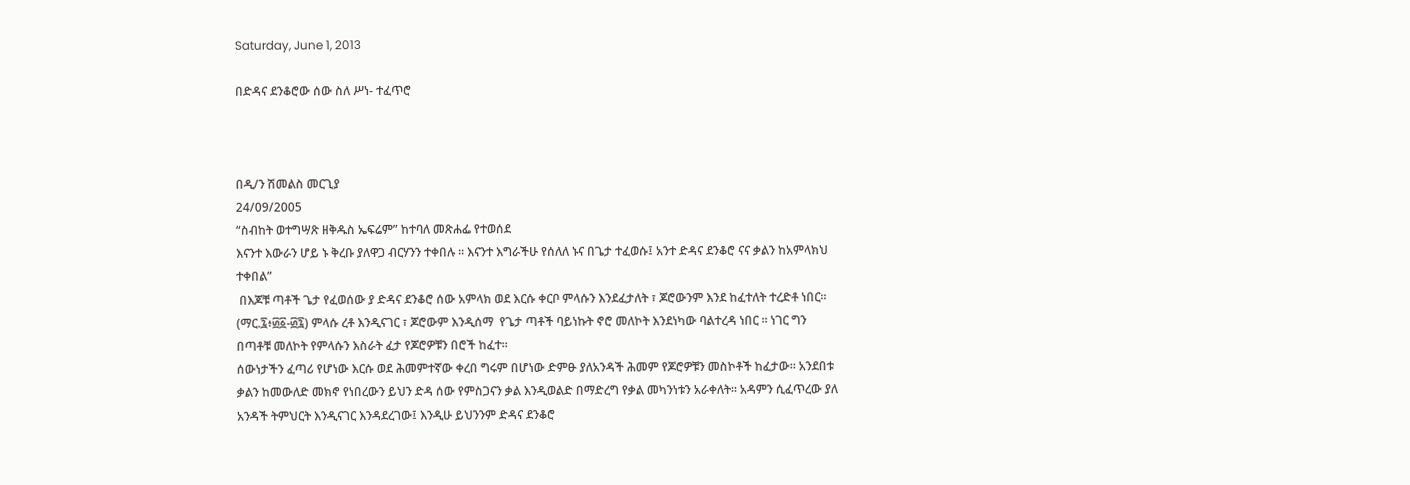Saturday, June 1, 2013

በድዳና ደንቆሮው ሰው ስለ ሥነ- ተፈጥሮ



በዲ/ን ሽመልስ መርጊያ
24/09/2005
“ስብከት ወተግሣጽ ዘቅዱስ ኤፍሬም” ከተባለ መጽሐፌ የተወሰደ
እናንተ እውራን ሆይ ኑ ቅረቡ ያለዋጋ ብርሃንን ተቀበሉ ፡፡ እናንተ እግራችሁ የሰለለ ኑና በጌታ ተፈወሱ፤ አንተ ድዳና ደንቆሮ ናና ቃልን ከአምላክህ ተቀበል”
 በእጆቹ ጣቶች ጌታ የፈወሰው ያ ድዳና ደንቆሮ ሰው አምላክ ወደ እርሱ ቀርቦ ምላሱን እንደፈታለት ፣ ጆሮውንም እንደ ከፈተለት ተረድቶ ነበር፡፡(ማር.፯፥፴፩-፴፯) ምላሱ ረቶ እንዲናገር ፣ ጆሮውም እንዲሰማ  የጌታ ጣቶች ባይነኩት ኖሮ መለኮት እንደነካው ባልተረዳ ነበር ፡፡ ነገር ግን በጣቶቹ መለኮት የምላሱን እስራት ፈታ የጆሮዎቹን በሮች ከፈተ፡፡
ሰውነታችን ፈጣሪ የሆነው እርሱ ወደ ሕመምተኛው ቀረበ ግሩም በሆነው ድምፁ ያለአንዳች ሕመም የጆሮዎቹን መስኮቶች ከፈታው፡፡ አንደበቱ ቃልን ከመውለድ መክኖ የነበረውን ይህን ድዳ ሰው የምስጋናን ቃል እንዲወልድ በማድረግ የቃል መካንነቱን አራቀለት፡፡ አዳምን ሲፈጥረው ያለ አንዳች ትምህርት እንዲናገር እንዳደረገው፤ እንዲሁ ይህንንም ድዳና ደንቆሮ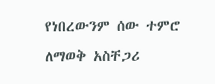የነበረውንም ሰው ተምሮ ለማወቅ አስቸጋሪ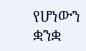የሆነውን ቋንቋ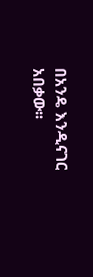በአንዴ እንዲናገር አበቃው፡፡